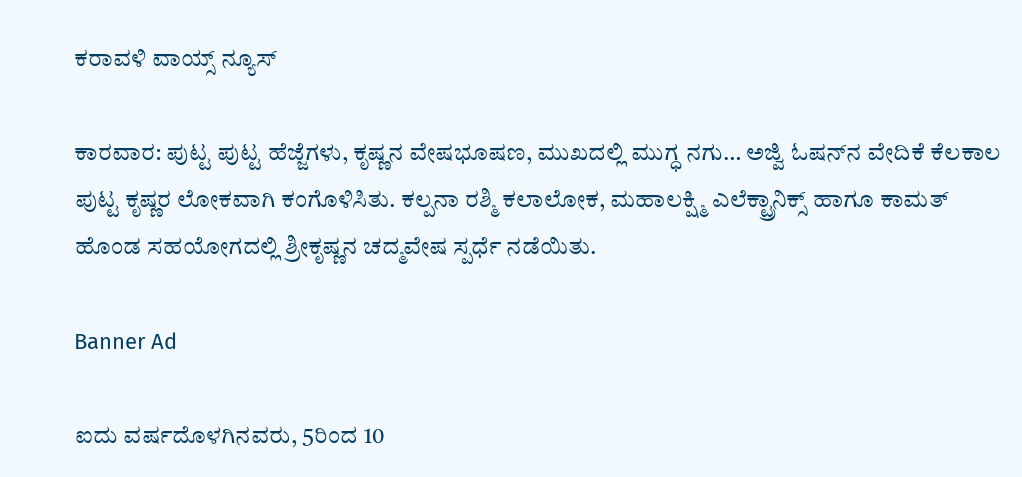ಕರಾವಳಿ ವಾಯ್ಸ್ ನ್ಯೂಸ್

ಕಾರವಾರ: ಪುಟ್ಟ ಪುಟ್ಟ ಹೆಜ್ಜೆಗಳು, ಕೃಷ್ಣನ ವೇಷಭೂಷಣ, ಮುಖದಲ್ಲಿ ಮುಗ್ಧ ನಗು… ಅಜ್ವಿ ಓಷನ್‌ನ ವೇದಿಕೆ ಕೆಲಕಾಲ ಪುಟ್ಟ ಕೃಷ್ಣರ ಲೋಕವಾಗಿ ಕಂಗೊಳಿಸಿತು. ಕಲ್ಪನಾ ರಶ್ಮಿ ಕಲಾಲೋಕ, ಮಹಾಲಕ್ಷ್ಮಿ ಎಲೆಕ್ಟ್ರಾನಿಕ್ಸ್ ಹಾಗೂ ಕಾಮತ್ ಹೊಂಡ ಸಹಯೋಗದಲ್ಲಿ ಶ್ರೀಕೃಷ್ಣನ ಚದ್ಮವೇಷ ಸ್ಪರ್ಧೆ ನಡೆಯಿತು.

Banner Ad

ಐದು ವರ್ಷದೊಳಗಿನವರು, 5ರಿಂದ 10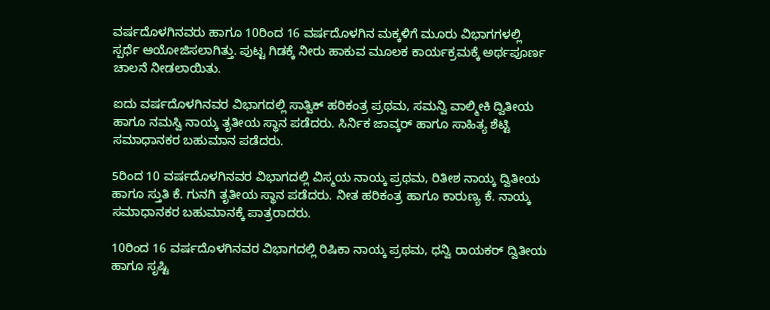ವರ್ಷದೊಳಗಿನವರು ಹಾಗೂ 10ರಿಂದ 16 ವರ್ಷದೊಳಗಿನ ಮಕ್ಕಳಿಗೆ ಮೂರು ವಿಭಾಗಗಳಲ್ಲಿ ಸ್ಪರ್ಧೆ ಆಯೋಜಿಸಲಾಗಿತ್ತು. ಪುಟ್ಟ ಗಿಡಕ್ಕೆ ನೀರು ಹಾಕುವ ಮೂಲಕ ಕಾರ್ಯಕ್ರಮಕ್ಕೆ ಅರ್ಥಪೂರ್ಣ ಚಾಲನೆ ನೀಡಲಾಯಿತು.

ಐದು ವರ್ಷದೊಳಗಿನವರ ವಿಭಾಗದಲ್ಲಿ ಸಾತ್ವಿಕ್ ಹರಿಕಂತ್ರ ಪ್ರಥಮ, ಸಮನ್ವಿ ವಾಲ್ಮೀಕಿ ದ್ವಿತೀಯ ಹಾಗೂ ನಮಸ್ವಿ ನಾಯ್ಕ ತೃತೀಯ ಸ್ಥಾನ ಪಡೆದರು. ಸಿರ್ನಿಕ ಜಾವ್ಕರ್ ಹಾಗೂ ಸಾಹಿತ್ಯ ಶೆಟ್ಟಿ ಸಮಾಧಾನಕರ ಬಹುಮಾನ ಪಡೆದರು.

5ರಿಂದ 10 ವರ್ಷದೊಳಗಿನವರ ವಿಭಾಗದಲ್ಲಿ ವಿಸ್ಮಯ ನಾಯ್ಕ ಪ್ರಥಮ, ರಿತೀಶ ನಾಯ್ಕ ದ್ವಿತೀಯ ಹಾಗೂ ಸ್ತುತಿ ಕೆ. ಗುನಗಿ ತೃತೀಯ ಸ್ಥಾನ ಪಡೆದರು. ನೀತ ಹರಿಕಂತ್ರ ಹಾಗೂ ಕಾರುಣ್ಯ ಕೆ. ನಾಯ್ಕ ಸಮಾಧಾನಕರ ಬಹುಮಾನಕ್ಕೆ ಪಾತ್ರರಾದರು.

10ರಿಂದ 16 ವರ್ಷದೊಳಗಿನವರ ವಿಭಾಗದಲ್ಲಿ ರಿಷಿಕಾ ನಾಯ್ಕ ಪ್ರಥಮ, ಧನ್ವಿ ರಾಯಕರ್ ದ್ವಿತೀಯ ಹಾಗೂ ಸೃಷ್ಟಿ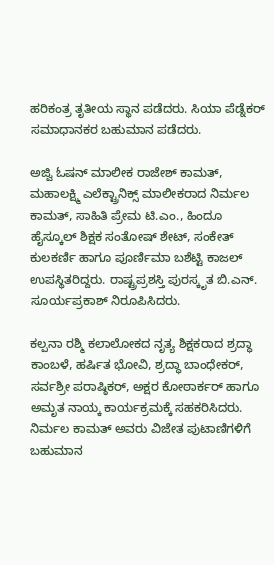ಹರಿಕಂತ್ರ ತೃತೀಯ ಸ್ಥಾನ ಪಡೆದರು. ಸಿಯಾ ಪೆಡ್ನೆಕರ್ ಸಮಾಧಾನಕರ ಬಹುಮಾನ ಪಡೆದರು.

ಅಜ್ವಿ ಓಷನ್ ಮಾಲೀಕ ರಾಜೇಶ್ ಕಾಮತ್, ಮಹಾಲಕ್ಷ್ಮಿ ಎಲೆಕ್ಟ್ರಾನಿಕ್ಸ್ ಮಾಲೀಕರಾದ ನಿರ್ಮಲ ಕಾಮತ್, ಸಾಹಿತಿ ಪ್ರೇಮ ಟಿ.ಎಂ., ಹಿಂದೂ ಹೈಸ್ಕೂಲ್ ಶಿಕ್ಷಕ ಸಂತೋಷ್ ಶೇಟ್, ಸಂಕೇತ್ ಕುಲಕರ್ಣಿ ಹಾಗೂ ಪೂರ್ಣಿಮಾ ಬಶೆಟ್ಟಿ ಕಾಜಲ್ ಉಪಸ್ಥಿತರಿದ್ದರು. ರಾಷ್ಟ್ರಪ್ರಶಸ್ತಿ ಪುರಸ್ಕೃತ ಬಿ.ಎನ್. ಸೂರ್ಯಪ್ರಕಾಶ್ ನಿರೂಪಿಸಿದರು.

ಕಲ್ಪನಾ ರಶ್ಮಿ ಕಲಾಲೋಕದ ನೃತ್ಯ ಶಿಕ್ಷಕರಾದ ಶ್ರದ್ಧಾ ಕಾಂಬಳೆ, ಹರ್ಷಿತ ಭೋವಿ, ಶ್ರದ್ಧಾ ಬಾಂಧೇಕರ್, ಸರ್ವಶ್ರೀ ಪರಾಷ್ಠಿಕರ್, ಅಕ್ಷರ ಕೋಠಾರ್ಕರ್ ಹಾಗೂ ಅಮೃತ ನಾಯ್ಕ ಕಾರ್ಯಕ್ರಮಕ್ಕೆ ಸಹಕರಿಸಿದರು. ನಿರ್ಮಲ ಕಾಮತ್ ಅವರು ವಿಜೇತ ಪುಟಾಣಿಗಳಿಗೆ ಬಹುಮಾನ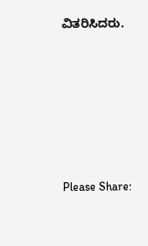ವಿತರಿಸಿದರು.







Please Share: